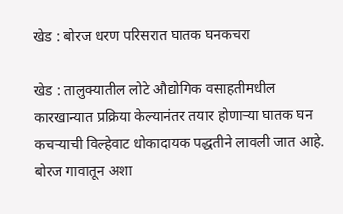खेड : बोरज धरण परिसरात घातक घनकचरा

खेड : तालुक्यातील लोटे औद्योगिक वसाहतीमधील कारखान्यात प्रक्रिया केल्यानंतर तयार होणाऱ्या घातक घन कचऱ्याची विल्हेवाट धोकादायक पद्धतीने लावली जात आहे. बोरज गावातून अशा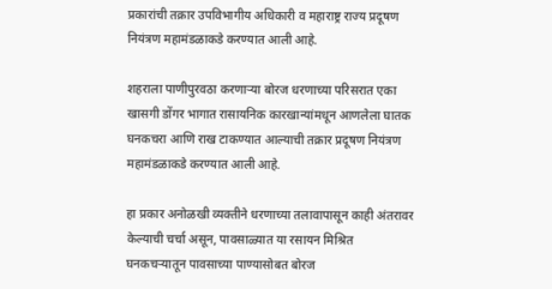प्रकारांची तक्रार उपविभागीय अधिकारी व महाराष्ट्र राज्य प्रदूषण नियंत्रण महामंडळाकडे करण्यात आली आहे.

शहराला पाणीपुरवठा करणाऱ्या बोरज धरणाच्या परिसरात एका खासगी डोंगर भागात रासायनिक कारखान्यांमधून आणलेला घातक घनकचरा आणि राख टाकण्यात आल्याची तक्रार प्रदूषण नियंत्रण महामंडळाकडे करण्यात आली आहे.

हा प्रकार अनोळखी व्यक्तीने धरणाच्या तलावापासून काही अंतरावर केल्याची चर्चा असून, पावसाळ्यात या रसायन मिश्रित घनकचऱ्यातून पावसाच्या पाण्यासोबत बोरज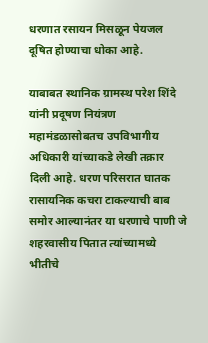धरणात रसायन मिसळून पेयजल दूषित होण्याचा धोका आहे.

याबाबत स्थानिक ग्रामस्थ परेश शिंदे यांनी प्रदूषण नियंत्रण महामंडळासोबतच उपविभागीय अधिकारी यांच्याकडे लेखी तक्रार दिली आहे. धरण परिसरात घातक रासायनिक कचरा टाकल्याची बाब समोर आल्यानंतर या धरणाचे पाणी जे शहरवासीय पितात त्यांच्यामध्ये भीतीचे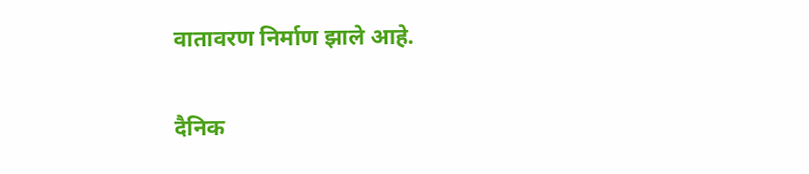वातावरण निर्माण झाले आहे.

दैनिक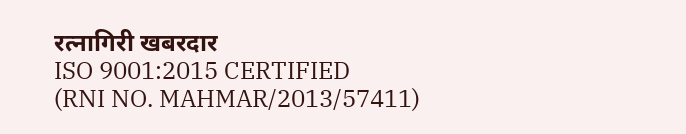रत्नागिरी खबरदार
ISO 9001:2015 CERTIFIED
(RNI NO. MAHMAR/2013/57411)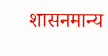शासनमान्य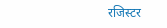रजिस्टर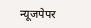न्यूजपेपर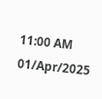11:00 AM 01/Apr/2025